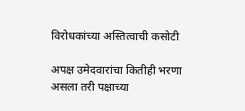विरोधकांच्या अस्तित्वाची कसोटी

अपक्ष उमेदवारांचा कितीही भरणा असला तरी पक्षाच्या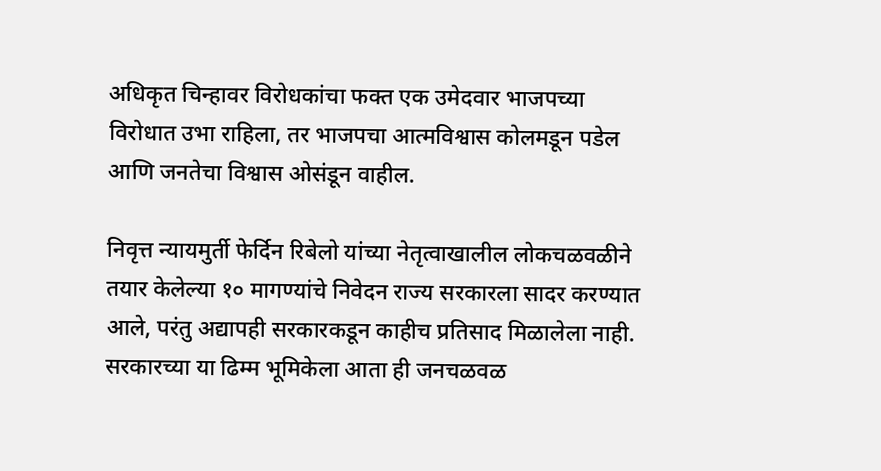अधिकृत चिन्हावर विरोधकांचा फक्त एक उमेदवार भाजपच्या विरोधात उभा राहिला, तर भाजपचा आत्मविश्वास कोलमडून पडेल आणि जनतेचा विश्वास ओसंडून वाहील.

निवृत्त न्यायमुर्ती फेर्दिन रिबेलो यांच्या नेतृत्वाखालील लोकचळवळीने तयार केलेल्या १० मागण्यांचे निवेदन राज्य सरकारला सादर करण्यात आले, परंतु अद्यापही सरकारकडून काहीच प्रतिसाद मिळालेला नाही. सरकारच्या या ढिम्म भूमिकेला आता ही जनचळवळ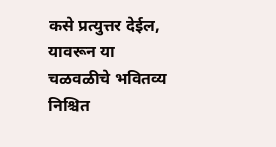कसे प्रत्युत्तर देईल, यावरून या चळवळीचे भवितव्य निश्चित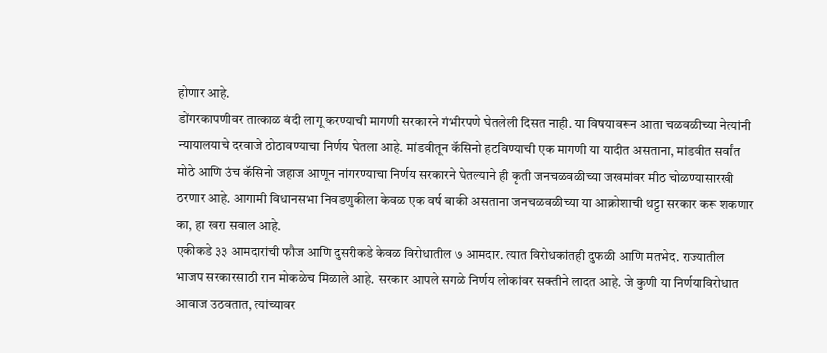होणार आहे.
डोंगरकापणीवर तात्काळ बंदी लागू करण्याची मागणी सरकारने गंभीरपणे घेतलेली दिसत नाही. या विषयावरून आता चळवळीच्या नेत्यांनी न्यायालयाचे दरवाजे ठोठावण्याचा निर्णय घेतला आहे. मांडवीतून कॅसिनो हटविण्याची एक मागणी या यादीत असताना, मांडवीत सर्वांत मोठे आणि उंच कॅसिनो जहाज आणून नांगरण्याचा निर्णय सरकारने घेतल्याने ही कृती जनचळवळीच्या जखमांवर मीठ चोळण्यासारखी ठरणार आहे. आगामी विधानसभा निवडणुकीला केवळ एक वर्ष बाकी असताना जनचळवळीच्या या आक्रोशाची थट्टा सरकार करू शकणार का, हा खरा सवाल आहे.
एकीकडे ३३ आमदारांची फौज आणि दुसरीकडे केवळ विरोधातील ७ आमदार. त्यात विरोधकांतही दुफळी आणि मतभेद. राज्यातील भाजप सरकारसाठी रान मोकळेच मिळाले आहे. सरकार आपले सगळे निर्णय लोकांवर सक्तीने लादत आहे. जे कुणी या निर्णयाविरोधात आवाज उठवतात, त्यांच्यावर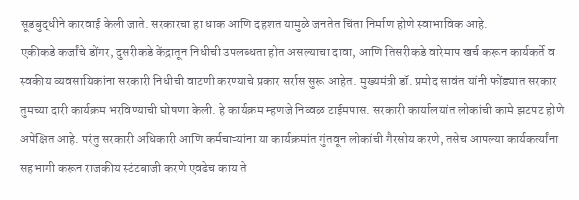सूडबुद्धीने कारवाई केली जाते. सरकारचा हा धाक आणि दहशत यामुळे जनतेत चिंता निर्माण होणे स्वाभाविक आहे.
एकीकडे कर्जांचे डोंगर, दुसरीकडे केंद्रातून निधीची उपलब्धता होत असल्याचा दावा, आणि तिसरीकडे वारेमाप खर्च करून कार्यकर्ते व स्वकीय व्यवसायिकांना सरकारी निधीची वाटणी करण्याचे प्रकार सर्रास सुरू आहेत. मुख्यमंत्री डॉ. प्रमोद सावंत यांनी फोंड्यात सरकार तुमच्या दारी कार्यक्रम भरविण्याची घोषणा केली. हे कार्यक्रम म्हणजे निव्वळ टाईमपास. सरकारी कार्यालयांत लोकांची कामे झटपट होणे अपेक्षित आहे. परंतु सरकारी अधिकारी आणि कर्मचाऱ्यांना या कार्यक्रमांत गुंतवून लोकांची गैरसोय करणे, तसेच आपल्या कार्यकर्त्यांना सहभागी करून राजकीय स्टंटबाजी करणे एवढेच काय ते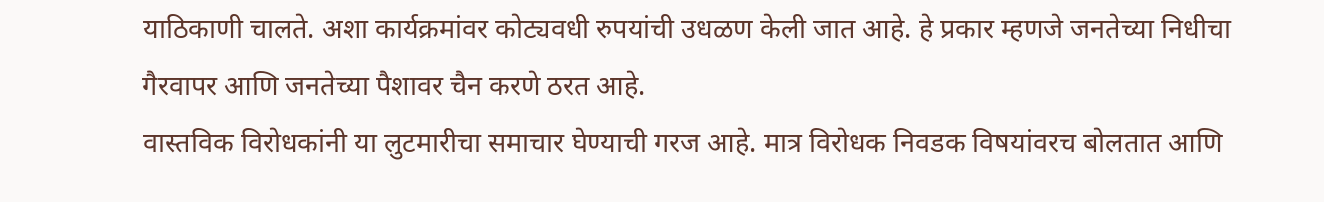याठिकाणी चालते. अशा कार्यक्रमांवर कोट्यवधी रुपयांची उधळण केली जात आहे. हे प्रकार म्हणजे जनतेच्या निधीचा गैरवापर आणि जनतेच्या पैशावर चैन करणे ठरत आहे.
वास्तविक विरोधकांनी या लुटमारीचा समाचार घेण्याची गरज आहे. मात्र विरोधक निवडक विषयांवरच बोलतात आणि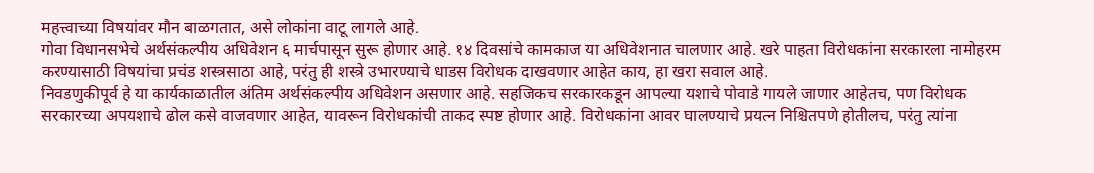महत्त्वाच्या विषयांवर मौन बाळगतात, असे लोकांना वाटू लागले आहे.
गोवा विधानसभेचे अर्थसंकल्पीय अधिवेशन ६ मार्चपासून सुरू होणार आहे. १४ दिवसांचे कामकाज या अधिवेशनात चालणार आहे. खरे पाहता विरोधकांना सरकारला नामोहरम करण्यासाठी विषयांचा प्रचंड शस्त्रसाठा आहे, परंतु ही शस्त्रे उभारण्याचे धाडस विरोधक दाखवणार आहेत काय, हा खरा सवाल आहे.
निवडणुकीपूर्व हे या कार्यकाळातील अंतिम अर्थसंकल्पीय अधिवेशन असणार आहे. सहजिकच सरकारकडून आपल्या यशाचे पोवाडे गायले जाणार आहेतच, पण विरोधक सरकारच्या अपयशाचे ढोल कसे वाजवणार आहेत, यावरून विरोधकांची ताकद स्पष्ट होणार आहे. विरोधकांना आवर घालण्याचे प्रयत्न निश्चितपणे होतीलच, परंतु त्यांना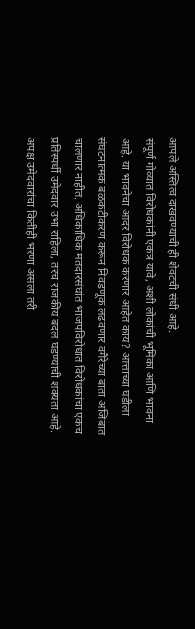आपले अस्तित्व दाखवण्याची ही शेवटची संधी आहे.
संपूर्ण गोव्यात विरोधकांनी एकत्र यावे, अशी लोकांची भूमिका आणि भावना आहे. या भावनेचा आदर विरोधक करणार आहेत काय? आत्ताच्या घडीला संघटनात्मक बळकटीकरण करून निवडणूक लढवणार वगैरेच्या बाता अजिबात चालणार नाहीत. अधिकाधिक मतदारसंघांत भाजपविरोधात विरोधकांचा एकच प्रतिस्पर्धी उमेदवार उभा राहिला, तरच राजकीय बदल घडण्याची शक्यता आहे.
अपक्ष उमेदवारांचा कितीही भरणा असला तरी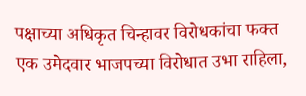पक्षाच्या अधिकृत चिन्हावर विरोधकांचा फक्त एक उमेदवार भाजपच्या विरोधात उभा राहिला,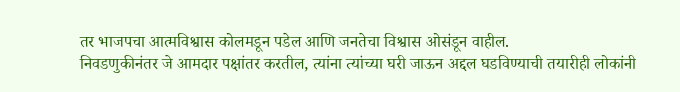तर भाजपचा आत्मविश्वास कोलमडून पडेल आणि जनतेचा विश्वास ओसंडून वाहील.
निवडणुकीनंतर जे आमदार पक्षांतर करतील, त्यांना त्यांच्या घरी जाऊन अद्दल घडविण्याची तयारीही लोकांनी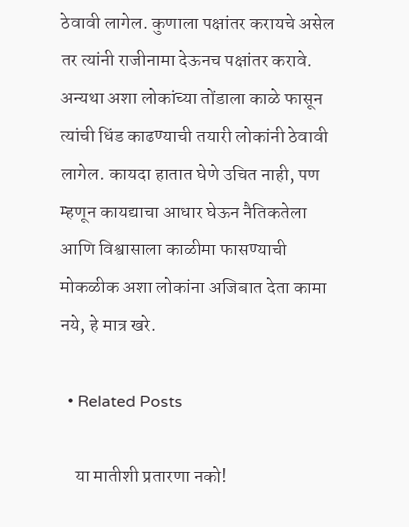ठेवावी लागेल. कुणाला पक्षांतर करायचे असेल तर त्यांनी राजीनामा देऊनच पक्षांतर करावे. अन्यथा अशा लोकांच्या तोंडाला काळे फासून त्यांची धिंड काढण्याची तयारी लोकांनी ठेवावी लागेल. कायदा हातात घेणे उचित नाही, पण म्हणून कायद्याचा आधार घेऊन नैतिकतेला आणि विश्वासाला काळीमा फासण्याची मोकळीक अशा लोकांना अजिबात देता कामा नये, हे मात्र खरे.

  • Related Posts

    या मातीशी प्रतारणा नको!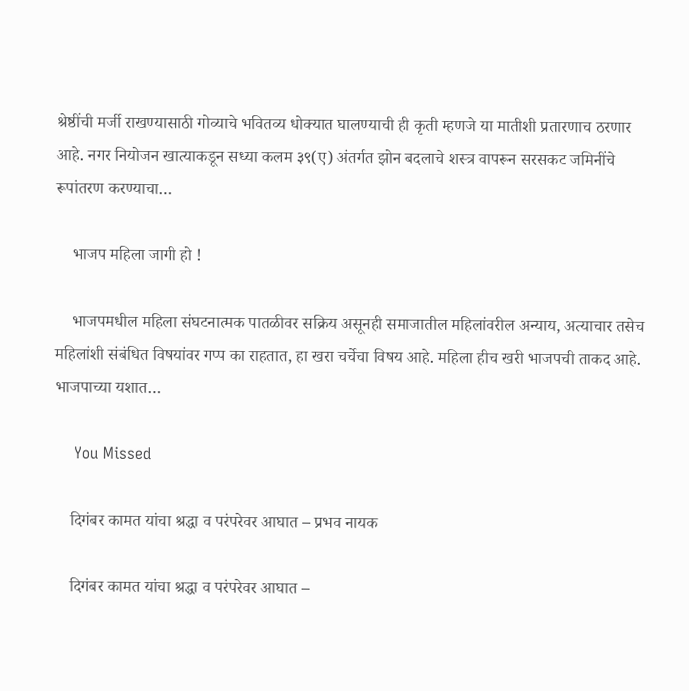श्रेष्ठींची मर्जी राखण्यासाठी गोव्याचे भवितव्य धोक्यात घालण्याची ही कृती म्हणजे या मातीशी प्रतारणाच ठरणार आहे. नगर नियोजन खात्याकडून सध्या कलम ३९(ए) अंतर्गत झोन बदलाचे शस्त्र वापरून सरसकट जमिनींचे रूपांतरण करण्याचा…

    भाजप महिला जागी हो !

    भाजपमधील महिला संघटनात्मक पातळीवर सक्रिय असूनही समाजातील महिलांवरील अन्याय, अत्याचार तसेच महिलांशी संबंधित विषयांवर गप्प का राहतात, हा खरा चर्चेचा विषय आहे. महिला हीच खरी भाजपची ताकद आहे. भाजपाच्या यशात…

    You Missed

    दिगंबर कामत यांचा श्रद्धा व परंपरेवर आघात – प्रभव नायक

    दिगंबर कामत यांचा श्रद्धा व परंपरेवर आघात –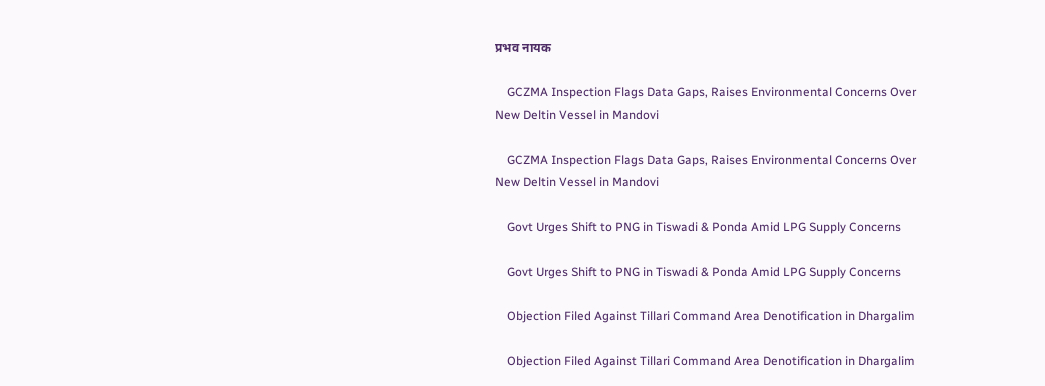प्रभव नायक

    GCZMA Inspection Flags Data Gaps, Raises Environmental Concerns Over New Deltin Vessel in Mandovi

    GCZMA Inspection Flags Data Gaps, Raises Environmental Concerns Over New Deltin Vessel in Mandovi

    Govt Urges Shift to PNG in Tiswadi & Ponda Amid LPG Supply Concerns

    Govt Urges Shift to PNG in Tiswadi & Ponda Amid LPG Supply Concerns

    Objection Filed Against Tillari Command Area Denotification in Dhargalim

    Objection Filed Against Tillari Command Area Denotification in Dhargalim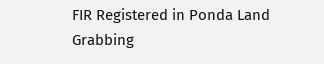FIR Registered in Ponda Land Grabbing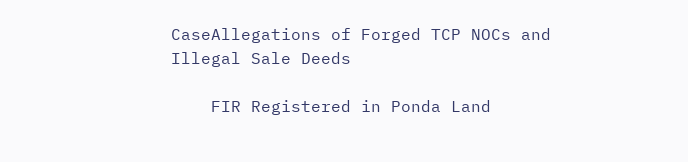CaseAllegations of Forged TCP NOCs and Illegal Sale Deeds

    FIR Registered in Ponda Land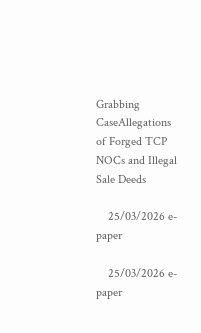Grabbing CaseAllegations of Forged TCP NOCs and Illegal Sale Deeds

    25/03/2026 e-paper

    25/03/2026 e-paper